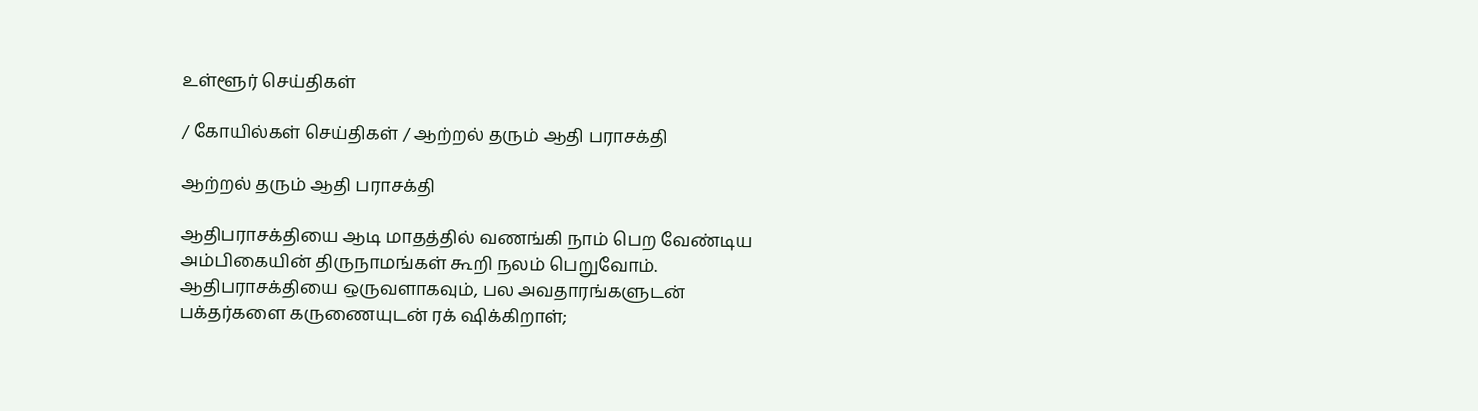உள்ளூர் செய்திகள்

/ கோயில்கள் செய்திகள் / ஆற்றல் தரும் ஆதி பராசக்தி

ஆற்றல் தரும் ஆதி பராசக்தி

ஆதிபராசக்தியை ஆடி மாதத்தில் வணங்கி நாம் பெற வேண்டிய அம்பிகையின் திருநாமங்கள் கூறி நலம் பெறுவோம். ஆதிபராசக்தியை ஒருவளாகவும், பல அவதாரங்களுடன் பக்தர்களை கருணையுடன் ரக் ஷிக்கிறாள்;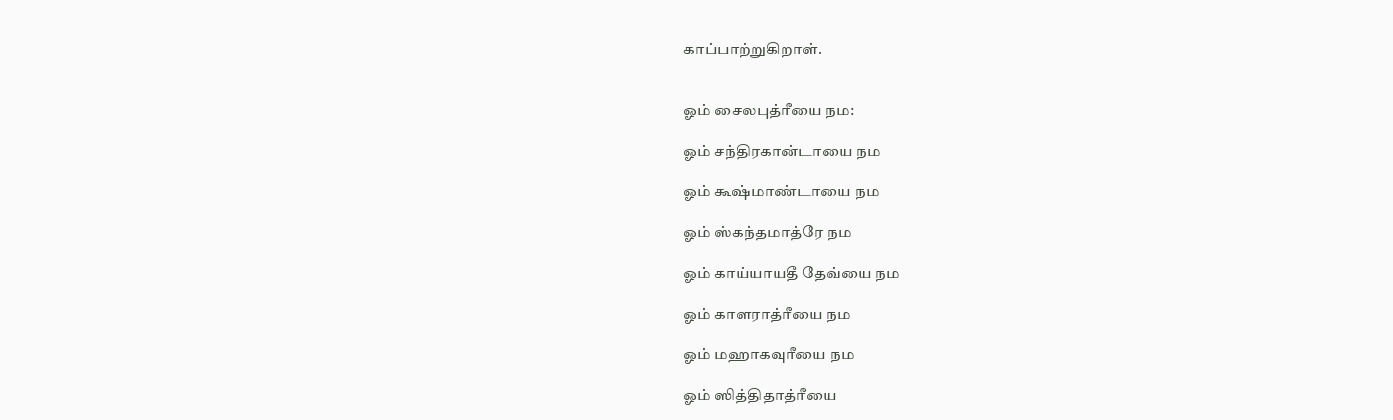காப்பாற்றுகிறாள்.


ஓம் சைலபுத்ரீயை நம:

ஓம் சந்திரகான்டாயை நம

ஓம் கூஷ்மாண்டாயை நம

ஓம் ஸ்கந்தமாத்ரே நம

ஓம் காய்யாயதீ தேவ்யை நம

ஓம் காளராத்ரீயை நம

ஓம் மஹாகவுரீயை நம

ஓம் ஸித்திதாத்ரீயை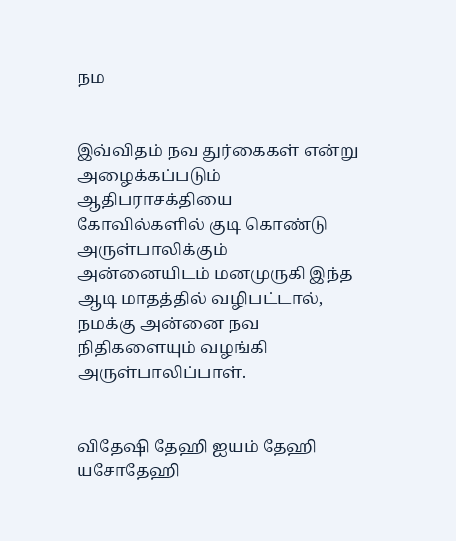நம


இவ்விதம் நவ துர்கைகள் என்று அழைக்கப்படும் ஆதிபராசக்தியை கோவில்களில் குடி கொண்டு அருள்பாலிக்கும் அன்னையிடம் மனமுருகி இந்த ஆடி மாதத்தில் வழிபட்டால், நமக்கு அன்னை நவ நிதிகளையும் வழங்கி அருள்பாலிப்பாள்.


விதேஷி தேஹி ஐயம் தேஹி யசோதேஹி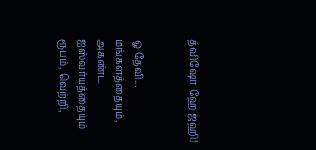த்விஷோ ஹே ஜஹி!


ஓ தேவி... மங்களத்தையும், அகண்ட ஐஸ்வர்யத்தையும் ரூபம், வெற்றி,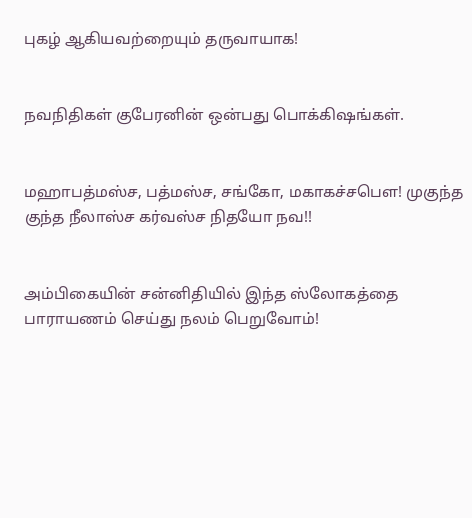புகழ் ஆகியவற்றையும் தருவாயாக!


நவநிதிகள் குபேரனின் ஒன்பது பொக்கிஷங்கள்.


மஹாபத்மஸ்ச, பத்மஸ்ச, சங்கோ, மகாகச்சபெள! முகுந்த குந்த நீலாஸ்ச கர்வஸ்ச நிதயோ நவ!!


அம்பிகையின் சன்னிதியில் இந்த ஸ்லோகத்தை பாராயணம் செய்து நலம் பெறுவோம்!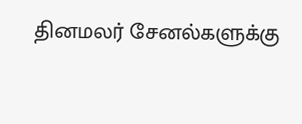தினமலர் சேனல்களுக்கு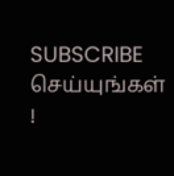SUBSCRIBE செய்யுங்கள் !